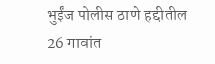भुईंज पोलीस ठाणे हद्दीतील 26 गावांत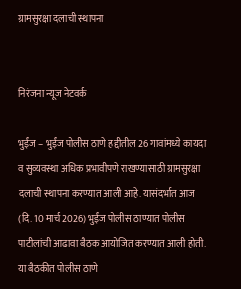ग्रामसुरक्षा दलाची स्थापना


निरंजना न्यूज नेटवर्क

भुईंज – भुईंज पोलीस ठाणे हद्दीतील 26 गावांमध्ये कायदा व सुव्यवस्था अधिक प्रभावीपणे राखण्यासाठी ग्रामसुरक्षा दलाची स्थापना करण्यात आली आहे. यासंदर्भात आज (दि. 10 मार्च 2026) भुईंज पोलीस ठाण्यात पोलीस पाटीलांची आढावा बैठक आयोजित करण्यात आली होती.
या बैठकीत पोलीस ठाणे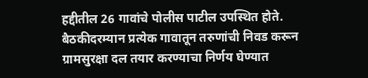हद्दीतील 26 गावांचे पोलीस पाटील उपस्थित होते. बैठकीदरम्यान प्रत्येक गावातून तरुणांची निवड करून ग्रामसुरक्षा दल तयार करण्याचा निर्णय घेण्यात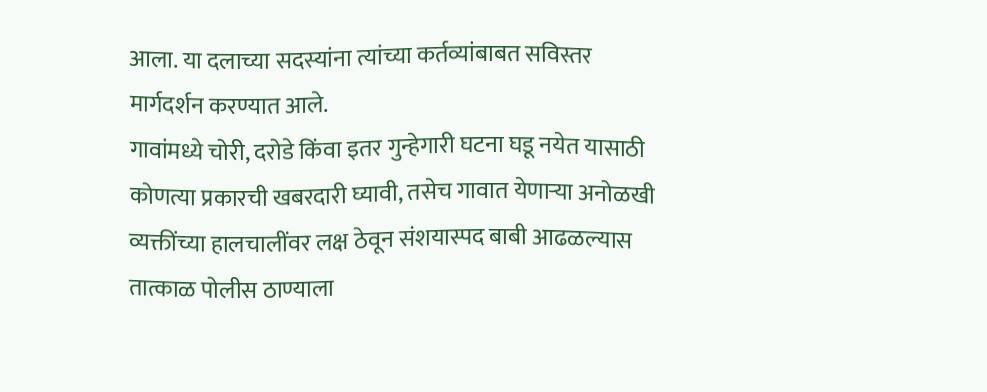आला. या दलाच्या सदस्यांना त्यांच्या कर्तव्यांबाबत सविस्तर मार्गदर्शन करण्यात आले.
गावांमध्ये चोरी, दरोडे किंवा इतर गुन्हेगारी घटना घडू नयेत यासाठी कोणत्या प्रकारची खबरदारी घ्यावी, तसेच गावात येणाऱ्या अनोळखी व्यक्तींच्या हालचालींवर लक्ष ठेवून संशयास्पद बाबी आढळल्यास तात्काळ पोलीस ठाण्याला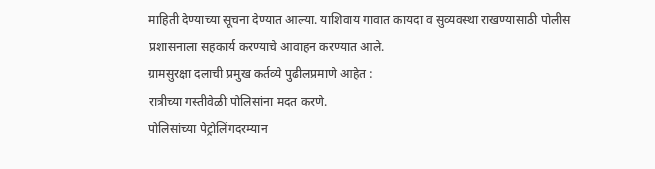माहिती देण्याच्या सूचना देण्यात आल्या. याशिवाय गावात कायदा व सुव्यवस्था राखण्यासाठी पोलीस प्रशासनाला सहकार्य करण्याचे आवाहन करण्यात आले.
ग्रामसुरक्षा दलाची प्रमुख कर्तव्ये पुढीलप्रमाणे आहेत :
रात्रीच्या गस्तीवेळी पोलिसांना मदत करणे.
पोलिसांच्या पेट्रोलिंगदरम्यान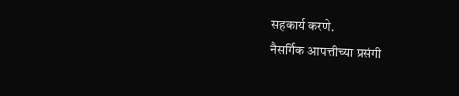सहकार्य करणे.
नैसर्गिक आपत्तीच्या प्रसंगी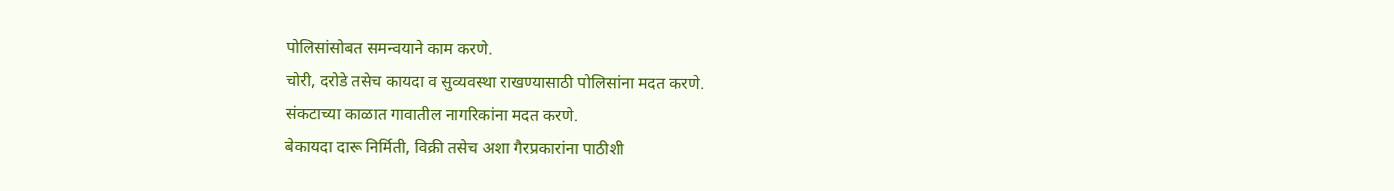पोलिसांसोबत समन्वयाने काम करणे.
चोरी, दरोडे तसेच कायदा व सुव्यवस्था राखण्यासाठी पोलिसांना मदत करणे.
संकटाच्या काळात गावातील नागरिकांना मदत करणे.
बेकायदा दारू निर्मिती, विक्री तसेच अशा गैरप्रकारांना पाठीशी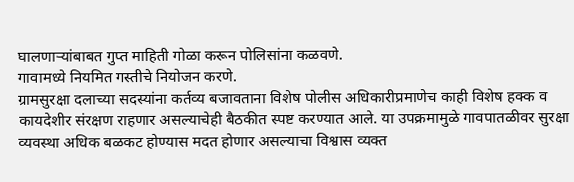घालणाऱ्यांबाबत गुप्त माहिती गोळा करून पोलिसांना कळवणे.
गावामध्ये नियमित गस्तीचे नियोजन करणे.
ग्रामसुरक्षा दलाच्या सदस्यांना कर्तव्य बजावताना विशेष पोलीस अधिकारीप्रमाणेच काही विशेष हक्क व कायदेशीर संरक्षण राहणार असल्याचेही बैठकीत स्पष्ट करण्यात आले. या उपक्रमामुळे गावपातळीवर सुरक्षा व्यवस्था अधिक बळकट होण्यास मदत होणार असल्याचा विश्वास व्यक्त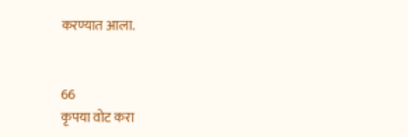करण्यात आला.


66
कृपया वोट करा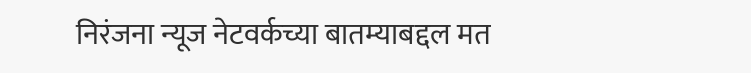निरंजना न्यूज नेटवर्कच्या बातम्याबद्दल मत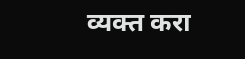व्यक्त करा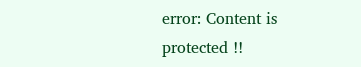error: Content is protected !!